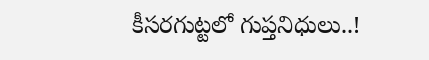కీసరగుట్టలో గుప్తనిధులు..!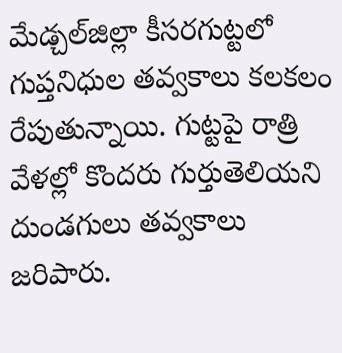మేడ్చల్‌జిల్లా కీసరగుట్టలో గుప్తనిధుల తవ్వకాలు కలకలం రేపుతున్నాయి. గుట్టపై రాత్రి వేళల్లో కొందరు గుర్తుతెలియని దుండగులు తవ్వకాలు జరిపారు.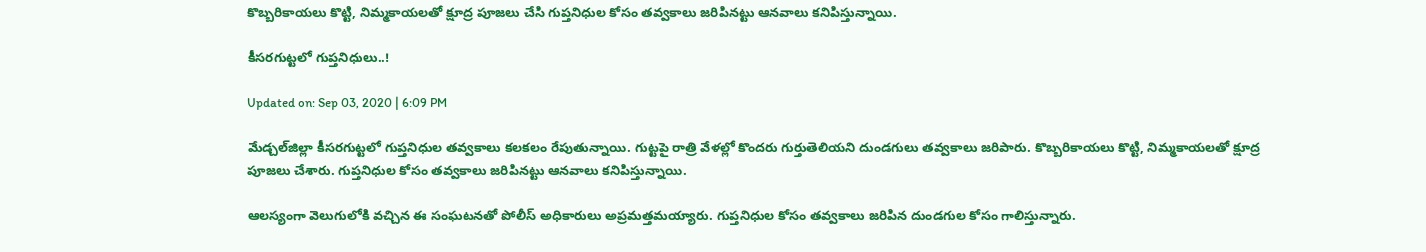కొబ్బరికాయలు కొట్టి, నిమ్మకాయలతో క్షూద్ర పూజలు చేసి గుప్తనిధుల కోసం తవ్వకాలు జరిపినట్టు ఆనవాలు కనిపిస్తున్నాయి‌.

కీసరగుట్టలో గుప్తనిధులు..!

Updated on: Sep 03, 2020 | 6:09 PM

మేడ్చల్‌జిల్లా కీసరగుట్టలో గుప్తనిధుల తవ్వకాలు కలకలం రేపుతున్నాయి. గుట్టపై రాత్రి వేళల్లో కొందరు గుర్తుతెలియని దుండగులు తవ్వకాలు జరిపారు. కొబ్బరికాయలు కొట్టి, నిమ్మకాయలతో క్షూద్ర పూజలు చేశారు. గుప్తనిధుల కోసం తవ్వకాలు జరిపినట్టు ఆనవాలు కనిపిస్తున్నాయి‌.

ఆలస్యంగా వెలుగులోకి వచ్చిన ఈ సంఘటనతో పోలీస్ అధికారులు అప్రమత్తమయ్యారు. గుప్తనిధుల కోసం తవ్వకాలు జరిపిన దుండగుల కోసం గాలిస్తున్నారు.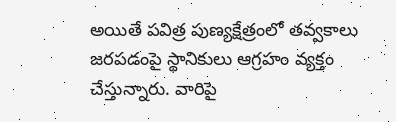అయితే పవిత్ర పుణ్యక్షేత్రంలో తవ్వకాలు జరపడంపై స్థానికులు ఆగ్రహం వ్యక్తం చేస్తున్నారు. వారిపై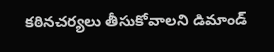కఠినచర్యలు తీసుకోవాలని డిమాండ్‌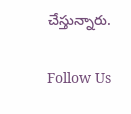చేస్తున్నారు.

Follow Us